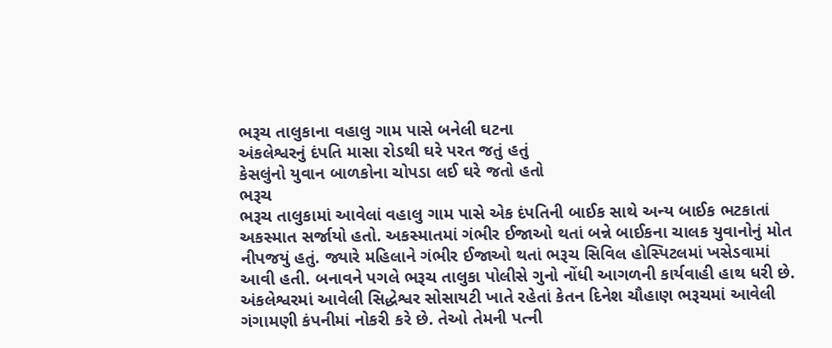ભરૂચ તાલુકાના વહાલુ ગામ પાસે બનેલી ઘટના
અંકલેશ્વરનું દંપતિ માસા રોડથી ઘરે પરત જતું હતું
કેસલુંનો યુવાન બાળકોના ચોપડા લઈ ઘરે જતો હતો
ભરૂચ
ભરૂચ તાલુકામાં આવેલાં વહાલુ ગામ પાસે એક દંપતિની બાઈક સાથે અન્ય બાઈક ભટકાતાં અકસ્માત સર્જાયો હતો. અકસ્માતમાં ગંભીર ઈજાઓ થતાં બન્ને બાઈકના ચાલક યુવાનોનું મોત નીપજયું હતું. જ્યારે મહિલાને ગંભીર ઈજાઓ થતાં ભરૂચ સિવિલ હોસ્પિટલમાં ખસેડવામાં આવી હતી. બનાવને પગલે ભરૂચ તાલુકા પોલીસે ગુનો નોંધી આગળની કાર્યવાહી હાથ ધરી છે.
અંકલેશ્વરમાં આવેલી સિદ્ધેશ્વર સોસાયટી ખાતે રહેતાં કેતન દિનેશ ચૌહાણ ભરૂચમાં આવેલી ગંગામણી કંપનીમાં નોકરી કરે છે. તેઓ તેમની પત્ની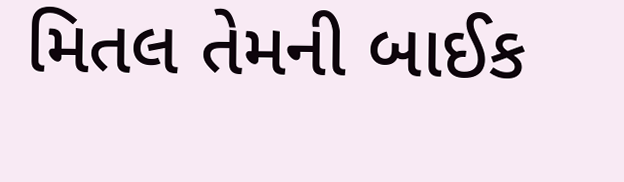મિતલ તેમની બાઈક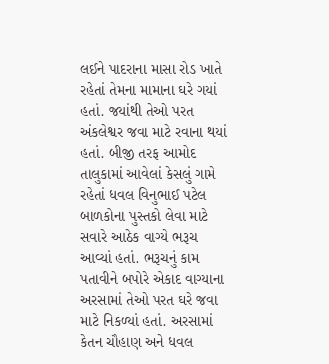લઈને પાદરાના માસા રોડ ખાતે રહેતાં તેમના મામાના ઘરે ગયાં હતાં. જયાંથી તેઓ પરત અંકલેશ્વર જવા માટે રવાના થયાં હતાં. બીજી તરફ આમોદ તાલુકામાં આવેલાં કેસલું ગામે રહેતાં ધવલ વિનુભાઈ પટેલ બાળકોના પુસ્તકો લેવા માટે સવારે આઠેક વાગ્યે ભરૂચ આવ્યાં હતાં. ભરૂચનું કામ પતાવીને બપોરે એકાદ વાગ્યાના અરસામાં તેઓ પરત ઘરે જવા માટે નિકળ્યાં હતાં. અરસામાં કેતન ચૌહાણ અને ધવલ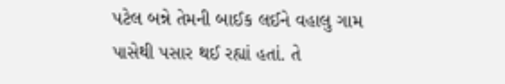પટેલ બન્ને તેમની બાઈક લઈને વહાલુ ગામ પાસેથી પસાર થઈ રહ્યાં હતાં. તે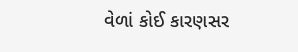વેળાં કોઈ કારણસર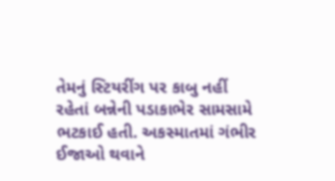તેમનું સ્ટિયરીંગ પર કાબુ નહીં રહેતાં બન્નેની પડાકાભેર સામસામે ભટકાઈ હતી. અકસ્માતમાં ગંભીર ઈજાઓ થવાને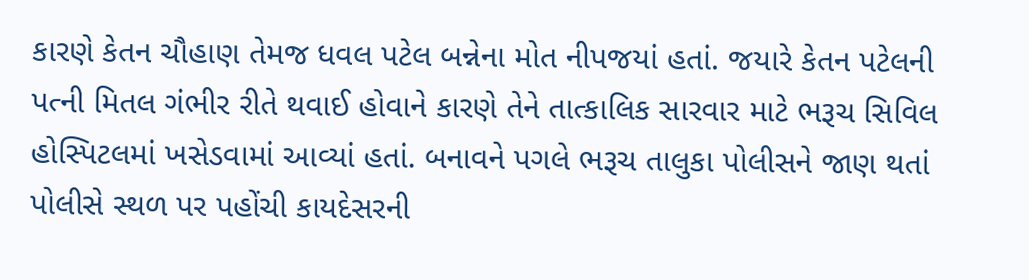કારણે કેતન ચૌહાણ તેમજ ધવલ પટેલ બન્નેના મોત નીપજયાં હતાં. જયારે કેતન પટેલની પત્ની મિતલ ગંભીર રીતે થવાઈ હોવાને કારણે તેને તાત્કાલિક સારવાર માટે ભરૂચ સિવિલ હોસ્પિટલમાં ખસેડવામાં આવ્યાં હતાં. બનાવને પગલે ભરૂચ તાલુકા પોલીસને જાણ થતાં પોલીસે સ્થળ પર પહોંચી કાયદેસરની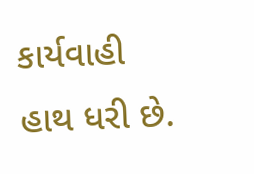કાર્યવાહી હાથ ધરી છે.